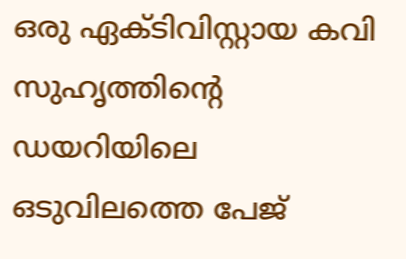ഒരു ഏക്ടിവിസ്റ്റായ കവി സുഹൃത്തിന്റെ ഡയറിയിലെ ഒടുവിലത്തെ പേജ്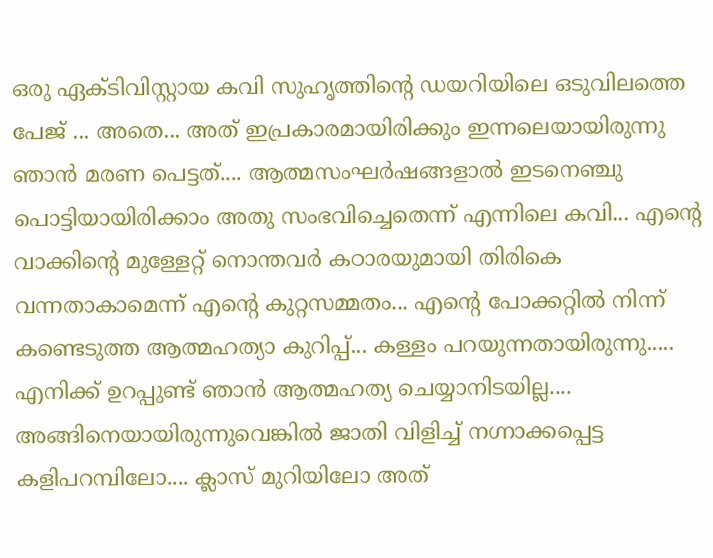ഒരു ഏക്ടിവിസ്റ്റായ കവി സുഹൃത്തിന്റെ ഡയറിയിലെ ഒടുവിലത്തെ പേജ് ... അതെ... അത് ഇപ്രകാരമായിരിക്കും ഇന്നലെയായിരുന്നു ഞാൻ മരണ പെട്ടത്.... ആത്മസംഘർഷങ്ങളാൽ ഇടനെഞ്ചു പൊട്ടിയായിരിക്കാം അതു സംഭവിച്ചെതെന്ന് എന്നിലെ കവി... എന്റെ വാക്കിന്റെ മുള്ളേറ്റ് നൊന്തവർ കഠാരയുമായി തിരികെ വന്നതാകാമെന്ന് എന്റെ കുറ്റസമ്മതം... എന്റെ പോക്കറ്റിൽ നിന്ന് കണ്ടെടുത്ത ആത്മഹത്യാ കുറിപ്പ്... കള്ളം പറയുന്നതായിരുന്നു..... എനിക്ക് ഉറപ്പുണ്ട് ഞാൻ ആത്മഹത്യ ചെയ്യാനിടയില്ല.... അങ്ങിനെയായിരുന്നുവെങ്കിൽ ജാതി വിളിച്ച് നഗ്നാക്കപ്പെട്ട കളിപറമ്പിലോ.... ക്ലാസ് മുറിയിലോ അത്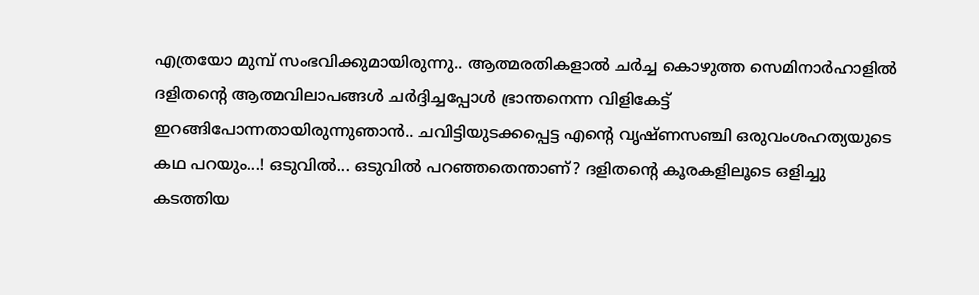എത്രയോ മുമ്പ് സംഭവിക്കുമായിരുന്നു.. ആത്മരതികളാൽ ചർച്ച കൊഴുത്ത സെമിനാർഹാളിൽ ദളിതന്റെ ആത്മവിലാപങ്ങൾ ചർദ്ദിച്ചപ്പോൾ ഭ്രാന്തനെന്ന വിളികേട്ട് ഇറങ്ങിപോന്നതായിരുന്നുഞാൻ.. ചവിട്ടിയുടക്കപ്പെട്ട എന്റെ വൃഷ്ണസഞ്ചി ഒരുവംശഹത്യയുടെ കഥ പറയും...! ഒടുവിൽ... ഒടുവിൽ പറഞ്ഞതെന്താണ്? ദളിതന്റെ കൂരകളിലൂടെ ഒളിച്ചു കടത്തിയ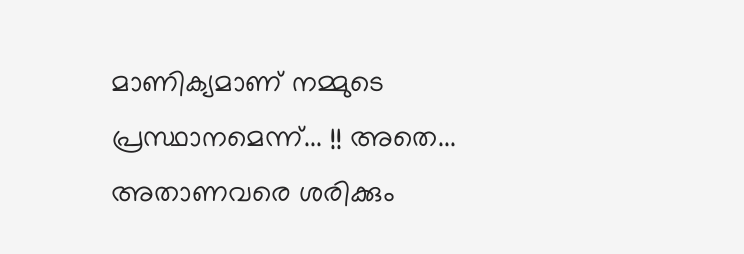മാണിക്യമാണ് നമ്മുടെ പ്രസ്ഥാനമെന്ന്... !! അതെ... അതാണവരെ ശരിക്കും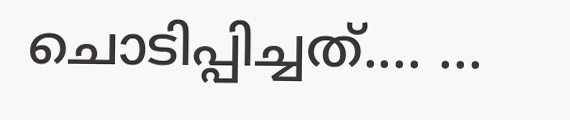ചൊടിപ്പിച്ചത്.... ...